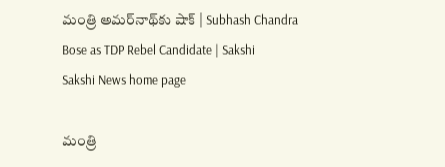మంత్రి అమర్‌నాథ్‌కు షాక్‌ | Subhash Chandra Bose as TDP Rebel Candidate | Sakshi
Sakshi News home page

మంత్రి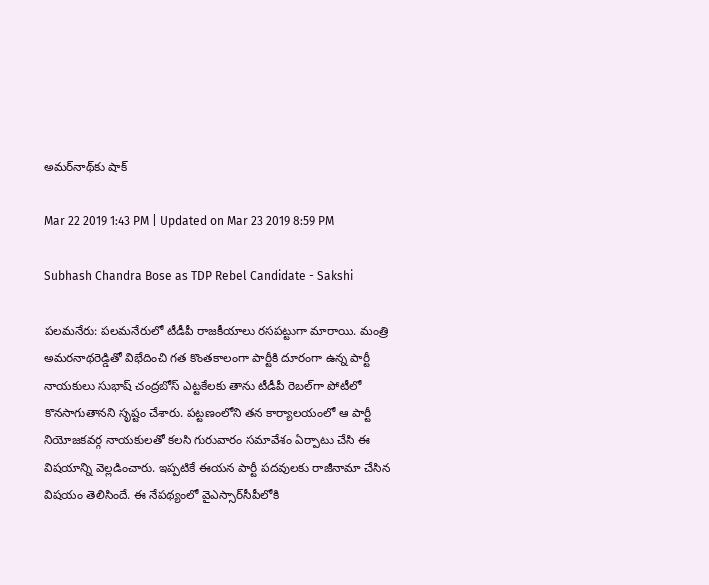అమర్‌నాథ్‌కు షాక్‌

Mar 22 2019 1:43 PM | Updated on Mar 23 2019 8:59 PM

Subhash Chandra Bose as TDP Rebel Candidate - Sakshi

పలమనేరు: పలమనేరులో టీడీపీ రాజకీయాలు రసపట్టుగా మారాయి. మంత్రి అమరనాథరెడ్డితో విభేదించి గత కొంతకాలంగా పార్టీకి దూరంగా ఉన్న పార్టీ నాయకులు సుభాష్‌ చంద్రబోస్‌ ఎట్టకేలకు తాను టీడీపీ రెబల్‌గా పోటీలో కొనసాగుతానని సృష్టం చేశారు. పట్టణంలోని తన కార్యాలయంలో ఆ పార్టీ నియోజకవర్గ నాయకులతో కలసి గురువారం సమావేశం ఏర్పాటు చేసి ఈ విషయాన్ని వెల్లడించారు. ఇప్పటికే ఈయన పార్టీ పదవులకు రాజీనామా చేసిన విషయం తెలిసిందే. ఈ నేపథ్యంలో వైఎస్సార్‌సీపీలోకి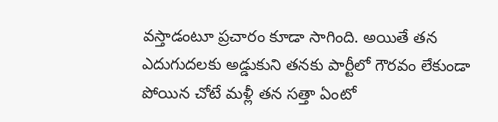వస్తాడంటూ ప్రచారం కూడా సాగింది. అయితే తన ఎదుగుదలకు అడ్డుకుని తనకు పార్టీలో గౌరవం లేకుండా పోయిన చోటే మళ్లీ తన సత్తా ఏంటో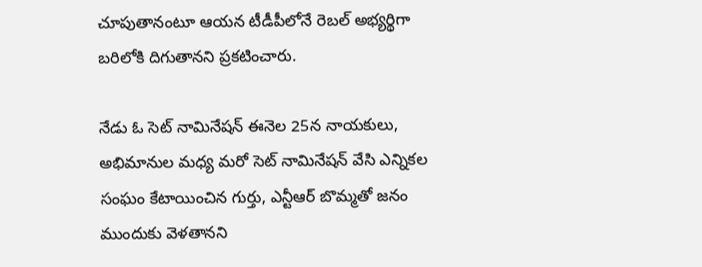చూపుతానంటూ ఆయన టీడీపీలోనే రెబల్‌ అభ్యర్థిగా బరిలోకి దిగుతానని ప్రకటించారు.

నేడు ఓ సెట్‌ నామినేషన్‌ ఈనెల 25న నాయకులు, అభిమానుల మధ్య మరో సెట్‌ నామినేషన్‌ వేసి ఎన్నికల సంఘం కేటాయించిన గుర్తు, ఎన్టీఆర్‌ బొమ్మతో జనం ముందుకు వెళతానని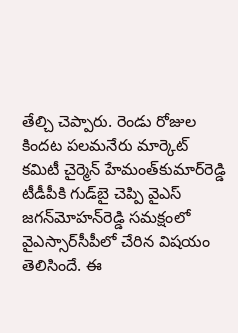తేల్చి చెప్పారు. రెండు రోజుల కిందట పలమనేరు మార్కెట్‌ కమిటీ చైర్మెన్‌ హేమంత్‌కుమార్‌రెడ్డి టీడీపీకి గుడ్‌బై చెప్పి వైఎస్‌ జగన్‌మోహన్‌రెడ్డి సమక్షంలో వైఎస్సార్‌సీపీలో చేరిన విషయం తెలిసిందే. ఈ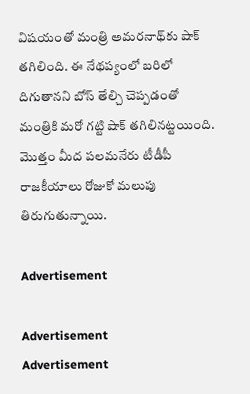విషయంతో మంత్రి అమరనాథ్‌కు షాక్‌ తగిలింది. ఈ నేథప్యంలో బరిలో దిగుతానని బోస్‌ తేల్చి చెప్పడంతో మంత్రికి మరో గట్టి షాక్‌ తగిలినట్టయింది. మొత్తం మీద పలమనేరు టీడీపీ రాజకీయాలు రోజుకో మలుపు తిరుగుతున్నాయి.

Advertisement

Advertisement
Advertisement